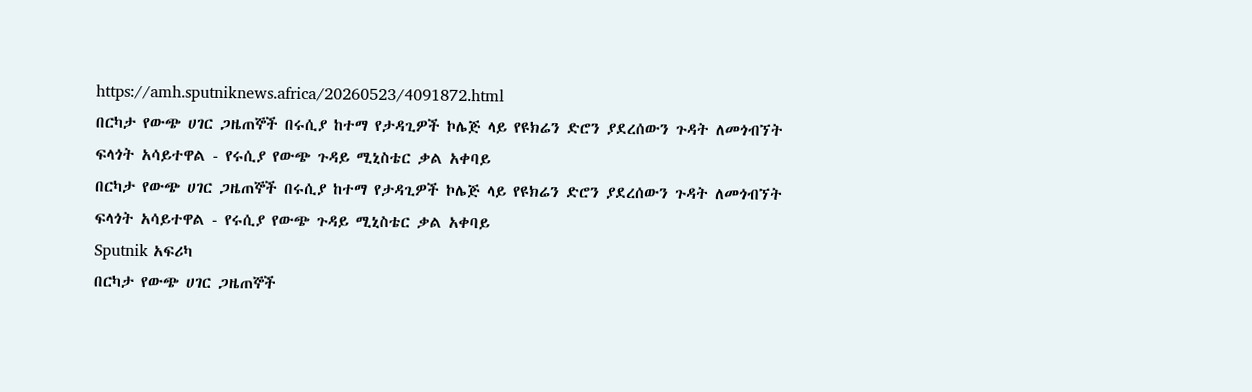https://amh.sputniknews.africa/20260523/4091872.html
በርካታ የውጭ ሀገር ጋዜጠኞች በሩሲያ ከተማ የታዳጊዎች ኮሌጅ ላይ የዩክሬን ድሮን ያደረሰውን ጉዳት ለመጎብኘት ፍላጎት አሳይተዋል - የሩሲያ የውጭ ጉዳይ ሚኒስቴር ቃል አቀባይ
በርካታ የውጭ ሀገር ጋዜጠኞች በሩሲያ ከተማ የታዳጊዎች ኮሌጅ ላይ የዩክሬን ድሮን ያደረሰውን ጉዳት ለመጎብኘት ፍላጎት አሳይተዋል - የሩሲያ የውጭ ጉዳይ ሚኒስቴር ቃል አቀባይ
Sputnik አፍሪካ
በርካታ የውጭ ሀገር ጋዜጠኞች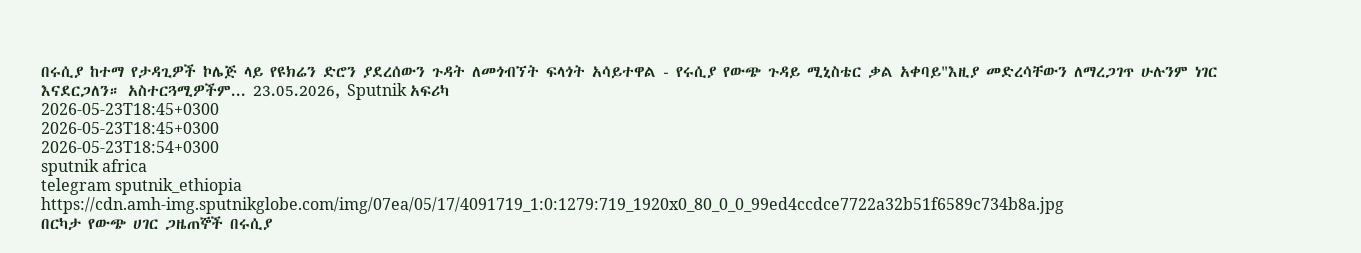በሩሲያ ከተማ የታዳጊዎች ኮሌጅ ላይ የዩክሬን ድሮን ያደረሰውን ጉዳት ለመጎብኘት ፍላጎት አሳይተዋል - የሩሲያ የውጭ ጉዳይ ሚኒስቴር ቃል አቀባይ"እዚያ መድረሳቸውን ለማረጋገጥ ሁሉንም ነገር እናደርጋለን። አስተርጓሚዎችም... 23.05.2026, Sputnik አፍሪካ
2026-05-23T18:45+0300
2026-05-23T18:45+0300
2026-05-23T18:54+0300
sputnik africa
telegram sputnik_ethiopia
https://cdn.amh-img.sputnikglobe.com/img/07ea/05/17/4091719_1:0:1279:719_1920x0_80_0_0_99ed4ccdce7722a32b51f6589c734b8a.jpg
በርካታ የውጭ ሀገር ጋዜጠኞች በሩሲያ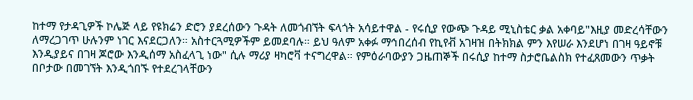ከተማ የታዳጊዎች ኮሌጅ ላይ የዩክሬን ድሮን ያደረሰውን ጉዳት ለመጎብኘት ፍላጎት አሳይተዋል - የሩሲያ የውጭ ጉዳይ ሚኒስቴር ቃል አቀባይ"እዚያ መድረሳቸውን ለማረጋገጥ ሁሉንም ነገር እናደርጋለን። አስተርጓሚዎችም ይመደባሉ። ይህ ዓለም አቀፉ ማኅበረሰብ የኪየቭ አገዛዝ በትክክል ምን እየሠራ እንደሆነ በገዛ ዓይኖቹ እንዲያይና በገዛ ጆሮው እንዲሰማ አስፈላጊ ነው" ሲሉ ማሪያ ዛካሮቫ ተናግረዋል። የምዕራባውያን ጋዜጠኞች በሩሲያ ከተማ ስታሮቤልስክ የተፈጸመውን ጥቃት በቦታው በመገኘት እንዲጎበኙ የተደረገላቸውን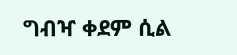ግብዣ ቀደም ሲል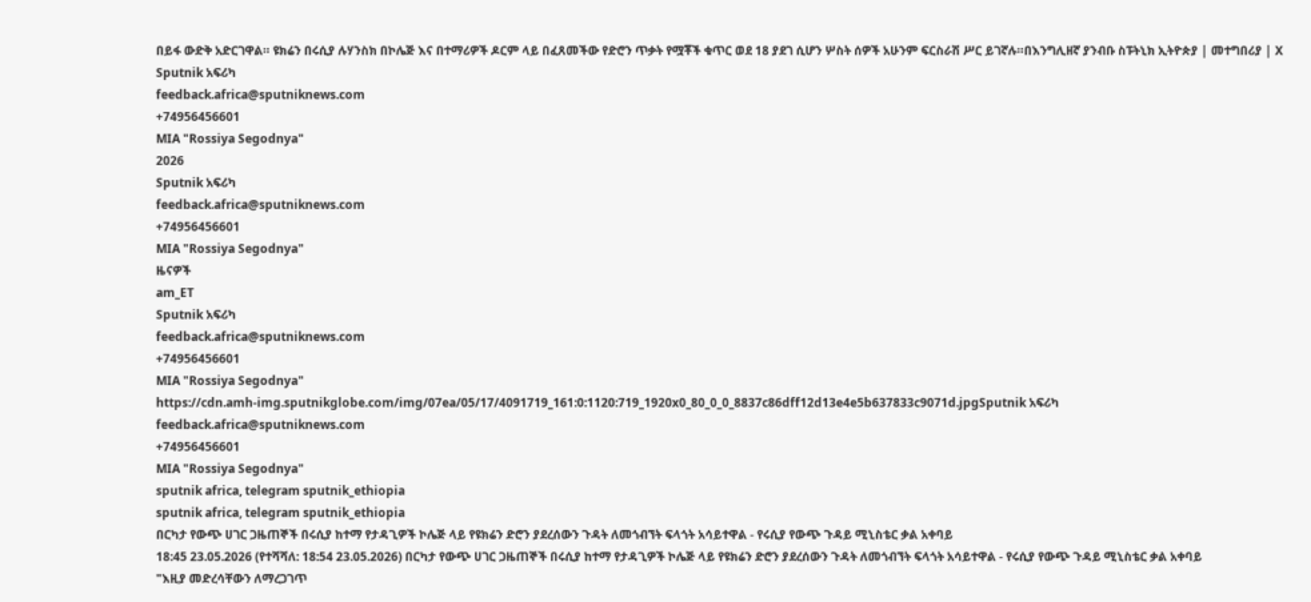በይፋ ውድቅ አድርገዋል። ዩክሬን በሩሲያ ሉሃንስክ በኮሌጅ እና በተማሪዎች ዶርም ላይ በፈጸመችው የድሮን ጥቃት የሟቾች ቁጥር ወደ 18 ያደገ ሲሆን ሦስት ሰዎች አሁንም ፍርስራሽ ሥር ይገኛሉ።በእንግሊዘኛ ያንብቡ ስፑትኒክ ኢትዮጵያ | መተግበሪያ | X
Sputnik አፍሪካ
feedback.africa@sputniknews.com
+74956456601
MIA "Rossiya Segodnya"
2026
Sputnik አፍሪካ
feedback.africa@sputniknews.com
+74956456601
MIA "Rossiya Segodnya"
ዜናዎች
am_ET
Sputnik አፍሪካ
feedback.africa@sputniknews.com
+74956456601
MIA "Rossiya Segodnya"
https://cdn.amh-img.sputnikglobe.com/img/07ea/05/17/4091719_161:0:1120:719_1920x0_80_0_0_8837c86dff12d13e4e5b637833c9071d.jpgSputnik አፍሪካ
feedback.africa@sputniknews.com
+74956456601
MIA "Rossiya Segodnya"
sputnik africa, telegram sputnik_ethiopia
sputnik africa, telegram sputnik_ethiopia
በርካታ የውጭ ሀገር ጋዜጠኞች በሩሲያ ከተማ የታዳጊዎች ኮሌጅ ላይ የዩክሬን ድሮን ያደረሰውን ጉዳት ለመጎብኘት ፍላጎት አሳይተዋል - የሩሲያ የውጭ ጉዳይ ሚኒስቴር ቃል አቀባይ
18:45 23.05.2026 (የተሻሻለ: 18:54 23.05.2026) በርካታ የውጭ ሀገር ጋዜጠኞች በሩሲያ ከተማ የታዳጊዎች ኮሌጅ ላይ የዩክሬን ድሮን ያደረሰውን ጉዳት ለመጎብኘት ፍላጎት አሳይተዋል - የሩሲያ የውጭ ጉዳይ ሚኒስቴር ቃል አቀባይ
"እዚያ መድረሳቸውን ለማረጋገጥ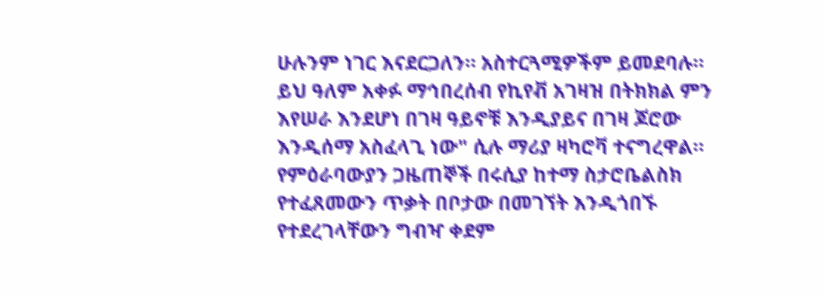ሁሉንም ነገር እናደርጋለን። አስተርጓሚዎችም ይመደባሉ። ይህ ዓለም አቀፉ ማኅበረሰብ የኪየቭ አገዛዝ በትክክል ምን እየሠራ እንደሆነ በገዛ ዓይኖቹ እንዲያይና በገዛ ጆሮው እንዲሰማ አስፈላጊ ነው" ሲሉ ማሪያ ዛካሮቫ ተናግረዋል።
የምዕራባውያን ጋዜጠኞች በሩሲያ ከተማ ስታሮቤልስክ የተፈጸመውን ጥቃት በቦታው በመገኘት እንዲጎበኙ የተደረገላቸውን ግብዣ ቀደም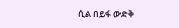ሲል በይፋ ውድቅ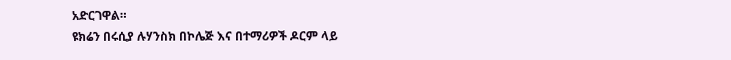አድርገዋል።
ዩክሬን በሩሲያ ሉሃንስክ በኮሌጅ እና በተማሪዎች ዶርም ላይ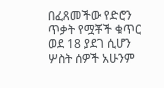በፈጸመችው የድሮን ጥቃት የሟቾች ቁጥር ወደ 18 ያደገ ሲሆን ሦስት ሰዎች አሁንም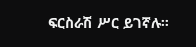ፍርስራሽ ሥር ይገኛሉ።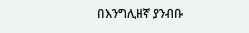በእንግሊዘኛ ያንብቡ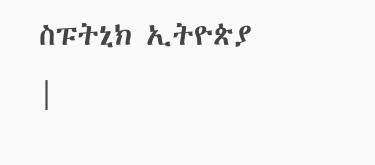ስፑትኒክ ኢትዮጵያ |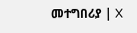መተግበሪያ | X